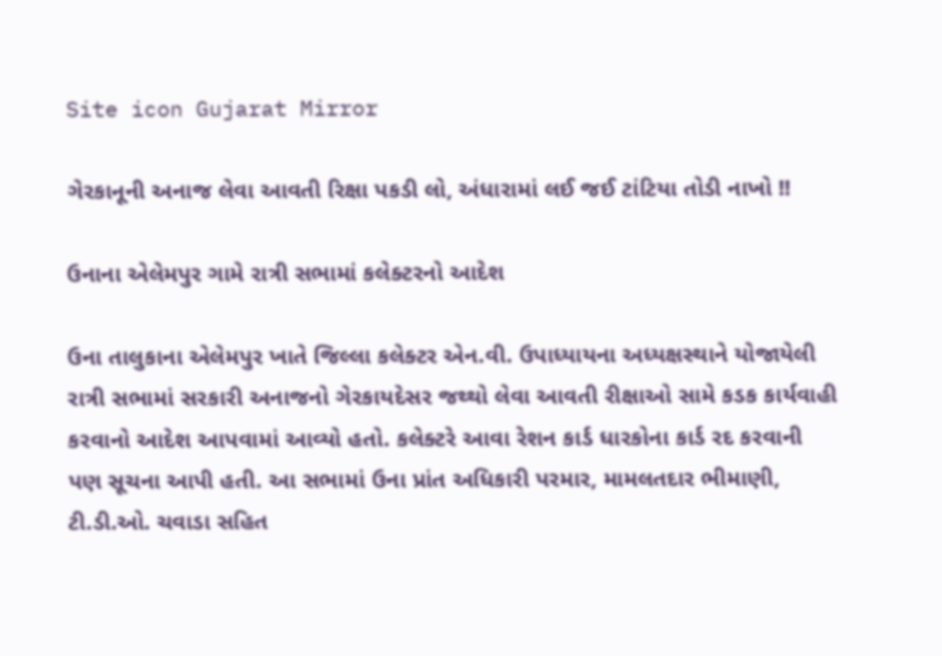Site icon Gujarat Mirror

ગેરકાનૂની અનાજ લેવા આવતી રિક્ષા પકડી લો, અંધારામાં લઈ જઈ ટાંટિયા તોડી નાખો !!

ઉનાના એલેમપુર ગામે રાત્રી સભામાં કલેક્ટરનો આદેશ

ઉના તાલુકાના એલેમપુર ખાતે જિલ્લા કલેક્ટર એન.વી. ઉપાધ્યાયના અધ્યક્ષસ્થાને યોજાયેલી રાત્રી સભામાં સરકારી અનાજનો ગેરકાયદેસર જથ્થો લેવા આવતી રીક્ષાઓ સામે કડક કાર્યવાહી કરવાનો આદેશ આપવામાં આવ્યો હતો. કલેક્ટરે આવા રેશન કાર્ડ ધારકોના કાર્ડ રદ કરવાની પણ સૂચના આપી હતી. આ સભામાં ઉના પ્રાંત અધિકારી પરમાર, મામલતદાર ભીમાણી, ટી.ડી.ઓ. ચવાડા સહિત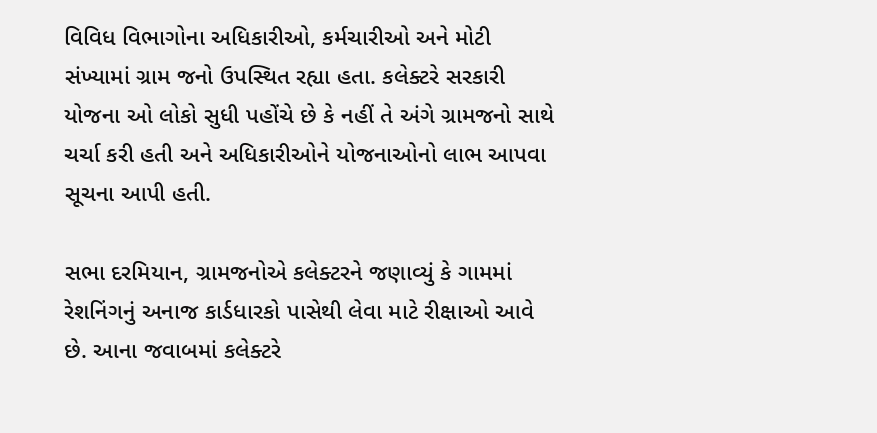વિવિધ વિભાગોના અધિકારીઓ, કર્મચારીઓ અને મોટી સંખ્યામાં ગ્રામ જનો ઉપસ્થિત રહ્યા હતા. કલેક્ટરે સરકારી યોજના ઓ લોકો સુધી પહોંચે છે કે નહીં તે અંગે ગ્રામજનો સાથે ચર્ચા કરી હતી અને અધિકારીઓને યોજનાઓનો લાભ આપવા સૂચના આપી હતી.

સભા દરમિયાન, ગ્રામજનોએ કલેક્ટરને જણાવ્યું કે ગામમાં રેશનિંગનું અનાજ કાર્ડધારકો પાસેથી લેવા માટે રીક્ષાઓ આવે છે. આના જવાબમાં કલેક્ટરે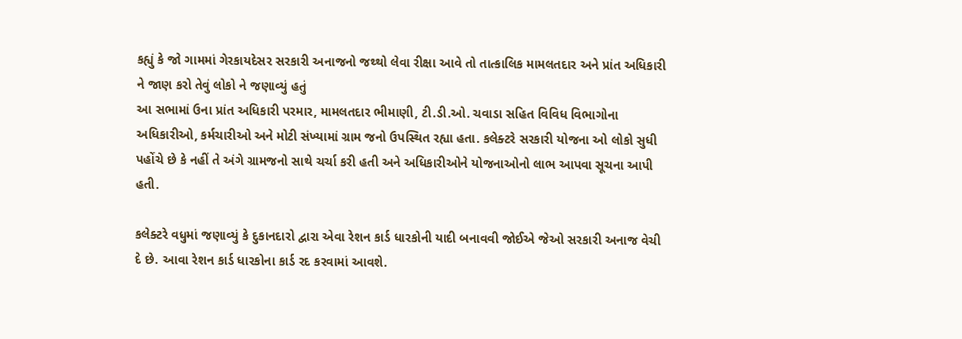કહ્યું કે જો ગામમાં ગેરકાયદેસર સરકારી અનાજનો જથ્થો લેવા રીક્ષા આવે તો તાત્કાલિક મામલતદાર અને પ્રાંત અધિકારી ને જાણ કરો તેવું લોકો ને જણાવ્યું હતું
આ સભામાં ઉના પ્રાંત અધિકારી પરમાર, મામલતદાર ભીમાણી, ટી.ડી.ઓ. ચવાડા સહિત વિવિધ વિભાગોના અધિકારીઓ, કર્મચારીઓ અને મોટી સંખ્યામાં ગ્રામ જનો ઉપસ્થિત રહ્યા હતા. કલેક્ટરે સરકારી યોજના ઓ લોકો સુધી પહોંચે છે કે નહીં તે અંગે ગ્રામજનો સાથે ચર્ચા કરી હતી અને અધિકારીઓને યોજનાઓનો લાભ આપવા સૂચના આપી હતી.

કલેક્ટરે વધુમાં જણાવ્યું કે દુકાનદારો દ્વારા એવા રેશન કાર્ડ ધારકોની યાદી બનાવવી જોઈએ જેઓ સરકારી અનાજ વેચી દે છે. આવા રેશન કાર્ડ ધારકોના કાર્ડ રદ કરવામાં આવશે.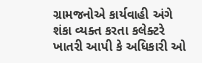ગ્રામજનોએ કાર્યવાહી અંગે શંકા વ્યક્ત કરતા કલેક્ટરે ખાતરી આપી કે અધિકારી ઓ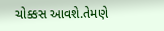ચોક્કસ આવશે.તેમણે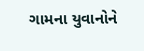ગામના યુવાનોને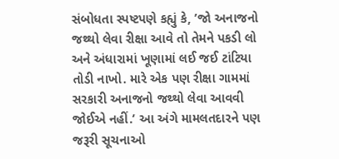સંબોધતા સ્પષ્ટપણે કહ્યું કે, ’જો અનાજનો જથ્થો લેવા રીક્ષા આવે તો તેમને પકડી લો અને અંધારામાં ખૂણામાં લઈ જઈ ટાંટિયા તોડી નાખો. મારે એક પણ રીક્ષા ગામમાં સરકારી અનાજનો જથ્થો લેવા આવવી જોઈએ નહીં.’ આ અંગે મામલતદારને પણ જરૂરી સૂચનાઓ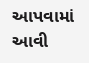આપવામાં આવી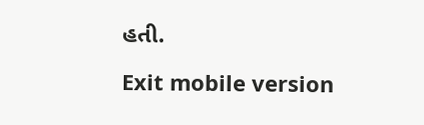હતી.

Exit mobile version